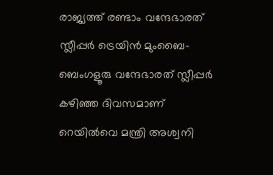രാജ്യത്ത് രണ്ടാം വന്ദേഭാരത് സ്ലീപ്പര്‍ ട്രെയിന്‍ മുംബൈ-ബെംഗളൂരു വന്ദേഭാരത് സ്ലീപ്പര്‍ കഴിഞ്ഞ ദിവസമാണ് റെയില്‍വെ മന്ത്രി അശ്വനി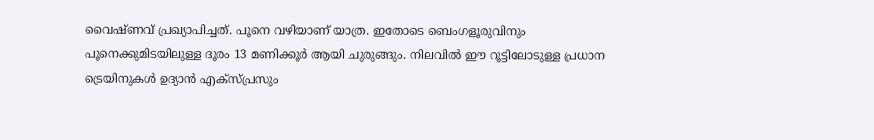വൈഷ്ണവ് പ്രഖ്യാപിച്ചത്. പൂനെ വഴിയാണ് യാത്ര. ഇതോടെ ബെംഗളൂരുവിനും പൂനെക്കുമിടയിലുള്ള ദൂരം 13 മണിക്കൂര്‍ ആയി ചുരുങ്ങും. നിലവില്‍ ഈ റൂട്ടിലോടുള്ള പ്രധാന ട്രെയിനുകള്‍ ഉദ്യാന്‍ എക്‌സ്പ്രസും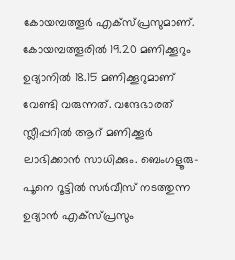കോയമ്പത്തൂര്‍ എക്‌സ്പ്രസുമാണ്. കോയമ്പത്തൂരില്‍ 19.20 മണിക്കൂറും ഉദ്യാനില്‍ 18.15 മണിക്കൂറുമാണ് വേണ്ടി വരുന്നത്. വന്ദേഭാരത് സ്ലീപ്പറില്‍ ആറ് മണിക്കൂര്‍ ലാഭിക്കാന്‍ സാധിക്കും. ബെംഗളൂരു-പൂനെ റൂട്ടില്‍ സര്‍വീസ് നടത്തുന്ന ഉദ്യാന്‍ എക്‌സ്പ്രസും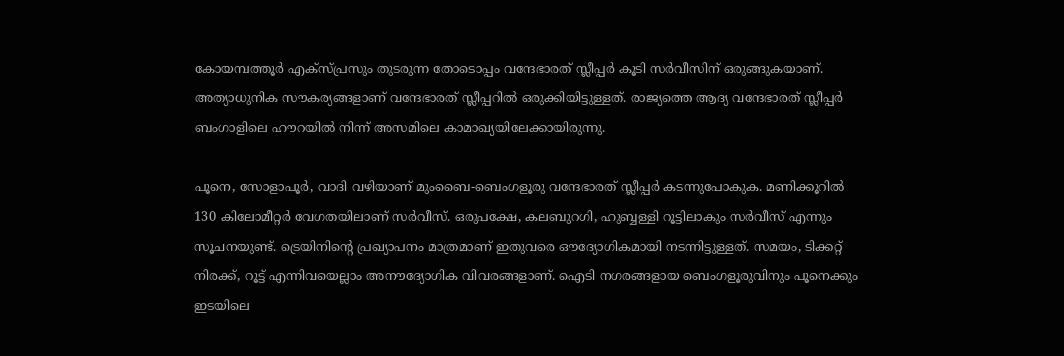കോയമ്പത്തൂര്‍ എക്‌സ്പ്രസും തുടരുന്ന തോടൊപ്പം വന്ദേഭാരത് സ്ലീപ്പര്‍ കൂടി സര്‍വീസിന് ഒരുങ്ങുകയാണ്. അത്യാധുനിക സൗകര്യങ്ങളാണ് വന്ദേഭാരത് സ്ലീപ്പറില്‍ ഒരുക്കിയിട്ടുള്ളത്. രാജ്യത്തെ ആദ്യ വന്ദേഭാരത് സ്ലീപ്പര്‍ ബംഗാളിലെ ഹൗറയില്‍ നിന്ന് അസമിലെ കാമാഖ്യയിലേക്കായിരുന്നു.

പൂനെ, സോളാപൂര്‍, വാദി വഴിയാണ് മുംബൈ-ബെംഗളൂരു വന്ദേഭാരത് സ്ലീപ്പര്‍ കടന്നുപോകുക. മണിക്കൂറില്‍ 130 കിലോമീറ്റര്‍ വേഗതയിലാണ് സര്‍വീസ്. ഒരുപക്ഷേ, കലബുറഗി, ഹുബ്ബള്ളി റൂട്ടിലാകും സര്‍വീസ് എന്നും സൂചനയുണ്ട്. ട്രെയിനിൻ്റെ പ്രഖ്യാപനം മാത്രമാണ് ഇതുവരെ ഔദ്യോഗികമായി നടന്നിട്ടുള്ളത്. സമയം, ടിക്കറ്റ് നിരക്ക്, റൂട്ട് എന്നിവയെല്ലാം അനൗദ്യോഗിക വിവരങ്ങളാണ്. ഐടി നഗരങ്ങളായ ബെംഗളൂരുവിനും പൂനെക്കും ഇടയിലെ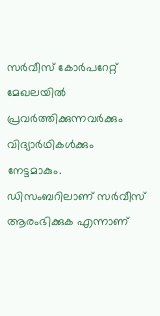സര്‍വീസ് കോര്‍പറേറ്റ് മേഖലയില്‍ പ്രവര്‍ത്തിക്കുന്നവര്‍ക്കും വിദ്യാര്‍ഥികള്‍ക്കും നേട്ടമാകും.
ഡിസംബറിലാണ് സര്‍വീസ് ആരംഭിക്കുക എന്നാണ്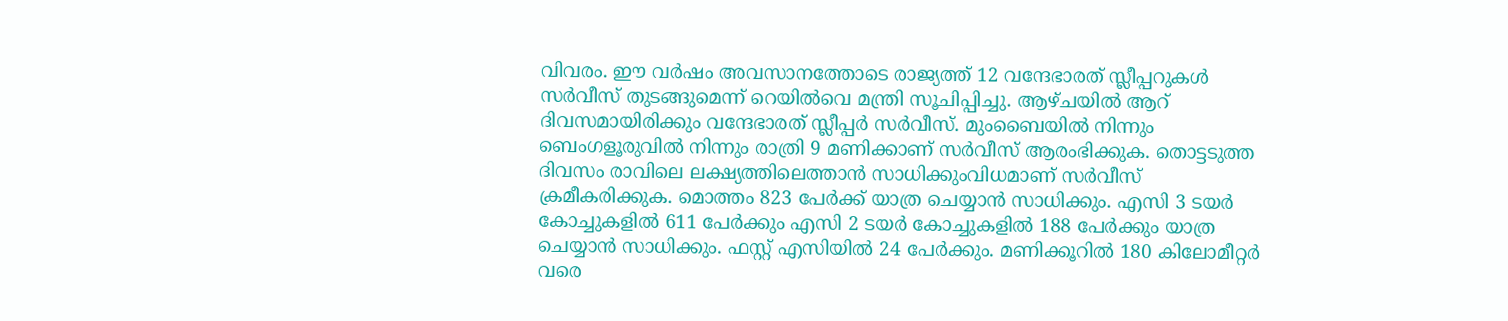വിവരം. ഈ വര്‍ഷം അവസാനത്തോടെ രാജ്യത്ത് 12 വന്ദേഭാരത് സ്ലീപ്പറുകള്‍ സര്‍വീസ് തുടങ്ങുമെന്ന് റെയില്‍വെ മന്ത്രി സൂചിപ്പിച്ചു. ആഴ്ചയില്‍ ആറ് ദിവസമായിരിക്കും വന്ദേഭാരത് സ്ലീപ്പര്‍ സര്‍വീസ്. മുംബൈയില്‍ നിന്നും ബെംഗളൂരുവില്‍ നിന്നും രാത്രി 9 മണിക്കാണ് സര്‍വീസ് ആരംഭിക്കുക. തൊട്ടടുത്ത ദിവസം രാവിലെ ലക്ഷ്യത്തിലെത്താന്‍ സാധിക്കുംവിധമാണ് സര്‍വീസ് ക്രമീകരിക്കുക. മൊത്തം 823 പേര്‍ക്ക് യാത്ര ചെയ്യാന്‍ സാധിക്കും. എസി 3 ടയര്‍ കോച്ചുകളില്‍ 611 പേര്‍ക്കും എസി 2 ടയര്‍ കോച്ചുകളില്‍ 188 പേര്‍ക്കും യാത്ര ചെയ്യാൻ സാധിക്കും. ഫസ്റ്റ് എസിയില്‍ 24 പേര്‍ക്കും. മണിക്കൂറില്‍ 180 കിലോമീറ്റര്‍ വരെ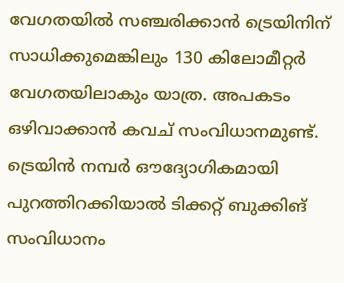വേഗതയില്‍ സഞ്ചരിക്കാന്‍ ട്രെയിനിന് സാധിക്കുമെങ്കിലും 130 കിലോമീറ്റര്‍ വേഗതയിലാകും യാത്ര. അപകടം ഒഴിവാക്കാന്‍ കവച് സംവിധാനമുണ്ട്. ട്രെയിന്‍ നമ്പര്‍ ഔദ്യോഗികമായി പുറത്തിറക്കിയാല്‍ ടിക്കറ്റ് ബുക്കിങ് സംവിധാനം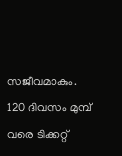സജീവമാകും. 120 ദിവസം മുമ്പ് വരെ ടിക്കറ്റ്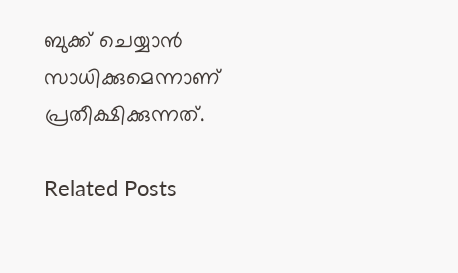ബുക്ക് ചെയ്യാന്‍ സാധിക്കുമെന്നാണ് പ്രതീക്ഷിക്കുന്നത്.

Related Posts